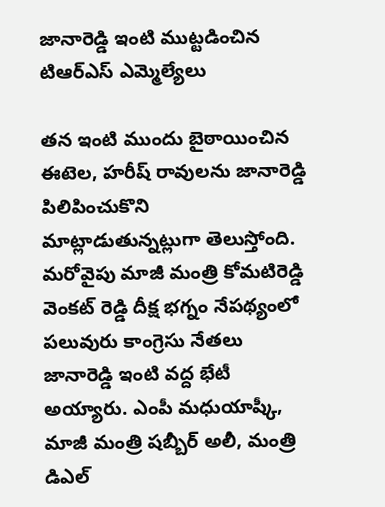జానారెడ్డి ఇంటి ముట్టడించిన టిఆర్ఎస్ ఎమ్మెల్యేలు

తన ఇంటి ముందు బైఠాయించిన ఈటెల, హరీష్ రావులను జానారెడ్డి పిలిపించుకొని మాట్లాడుతున్నట్లుగా తెలుస్తోంది. మరోవైపు మాజీ మంత్రి కోమటిరెడ్డి వెంకట్ రెడ్డి దీక్ష భగ్నం నేపథ్యంలో పలువురు కాంగ్రెసు నేతలు జానారెడ్డి ఇంటి వద్ద భేటీ అయ్యారు. ఎంపీ మధుయాష్కీ, మాజీ మంత్రి షబ్బీర్ అలీ, మంత్రి డిఎల్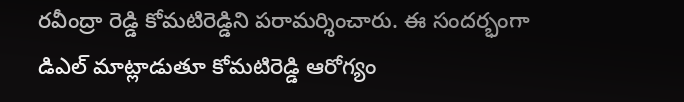రవీంద్రా రెడ్డి కోమటిరెడ్డిని పరామర్శించారు. ఈ సందర్భంగా డిఎల్ మాట్లాడుతూ కోమటిరెడ్డి ఆరోగ్యం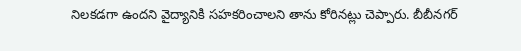నిలకడగా ఉందని వైద్యానికి సహకరించాలని తాను కోరినట్లు చెప్పారు. బీబీనగర్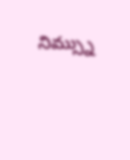నిమ్స్ను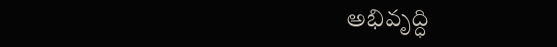అభివృద్ధి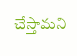చేస్తామని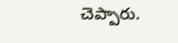చెప్పారు.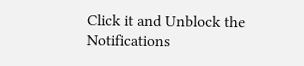Click it and Unblock the Notifications